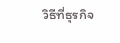วิธีที่ธุรกิจ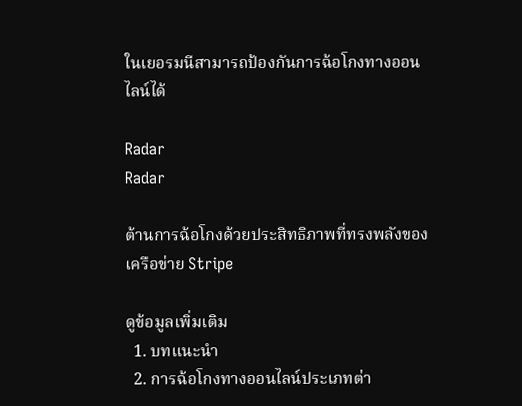ในเยอรมนีสามารถป้องกันการฉ้อโกงทางออนไลน์ได้

Radar
Radar

ต้านการฉ้อโกงด้วยประสิทธิภาพที่ทรงพลังของเครือข่าย Stripe

ดูข้อมูลเพิ่มเติม
  1. บทแนะนำ
  2. การฉ้อโกงทางออนไลน์ประเภทต่า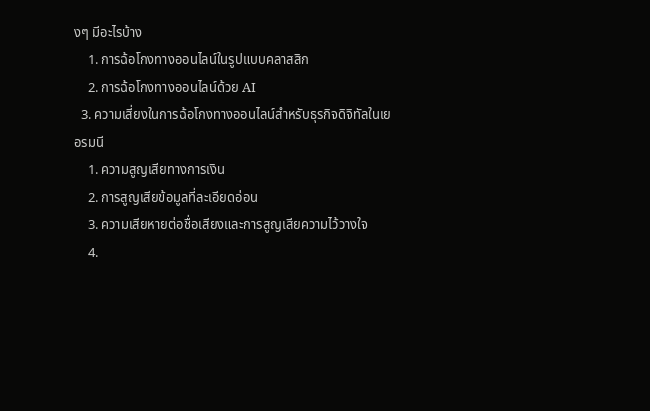งๆ มีอะไรบ้าง
    1. การฉ้อโกงทางออนไลน์ในรูปแบบคลาสสิก
    2. การฉ้อโกงทางออนไลน์ด้วย AI
  3. ความเสี่ยงในการฉ้อโกงทางออนไลน์สำหรับธุรกิจดิจิทัลในเยอรมนี
    1. ความสูญเสียทางการเงิน
    2. การสูญเสียข้อมูลที่ละเอียดอ่อน
    3. ความเสียหายต่อชื่อเสียงและการสูญเสียความไว้วางใจ
    4.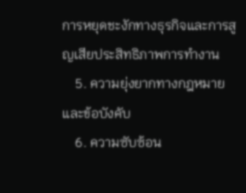การหยุดชะงักทางธุรกิจและการสูญเสียประสิทธิภาพการทำงาน
    5. ความยุ่งยากทางกฎหมายและข้อบังคับ
    6. ความซับซ้อน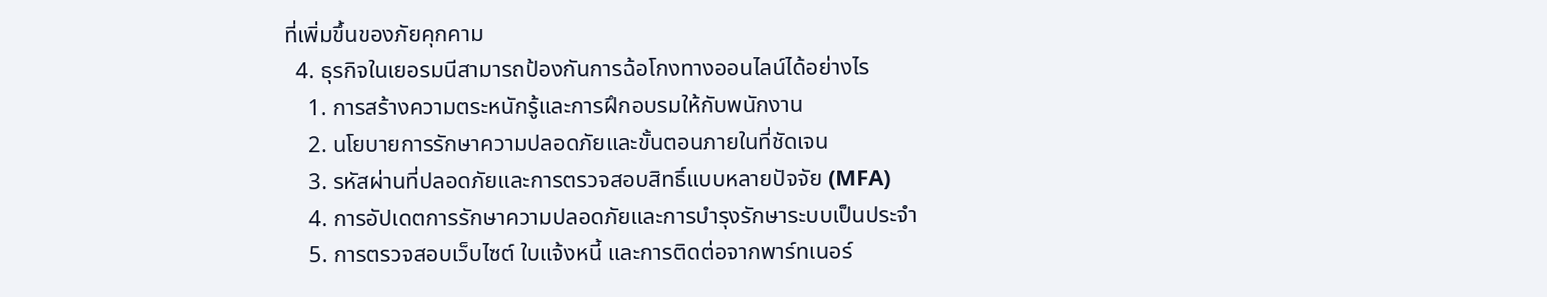ที่เพิ่มขึ้นของภัยคุกคาม
  4. ธุรกิจในเยอรมนีสามารถป้องกันการฉ้อโกงทางออนไลน์ได้อย่างไร
    1. การสร้างความตระหนักรู้และการฝึกอบรมให้กับพนักงาน
    2. นโยบายการรักษาความปลอดภัยและขั้นตอนภายในที่ชัดเจน
    3. รหัสผ่านที่ปลอดภัยและการตรวจสอบสิทธิ์แบบหลายปัจจัย (MFA)
    4. การอัปเดตการรักษาความปลอดภัยและการบำรุงรักษาระบบเป็นประจำ
    5. การตรวจสอบเว็บไซต์ ใบแจ้งหนี้ และการติดต่อจากพาร์ทเนอร์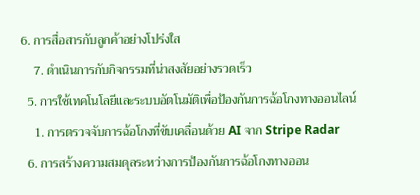6. การสื่อสารกับลูกค้าอย่างโปร่งใส
    7. ดำเนินการกับกิจกรรมที่น่าสงสัยอย่างรวดเร็ว
  5. การใช้เทคโนโลยีและระบบอัตโนมัติเพื่อป้องกันการฉ้อโกงทางออนไลน์
    1. การตรวจจับการฉ้อโกงที่ขับเคลื่อนด้วย AI จาก Stripe Radar
  6. การสร้างความสมดุลระหว่างการป้องกันการฉ้อโกงทางออน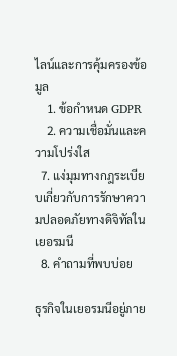ไลน์และการคุ้มครองข้อมูล
    1. ข้อกำหนด GDPR
    2. ความเชื่อมั่นและความโปร่งใส
  7. แง่มุมทางกฎระเบียบเกี่ยวกับการรักษาความปลอดภัยทางดิจิทัลในเยอรมนี
  8. คำถามที่พบบ่อย

ธุรกิจในเยอรมนีอยู่ภาย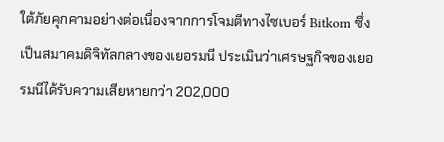ใต้ภัยคุกคามอย่างต่อเนื่องจากการโจมตีทางไซเบอร์ Bitkom ซึ่งเป็นสมาคมดิจิทัลกลางของเยอรมนี ประเมินว่าเศรษฐกิจของเยอรมนีได้รับความเสียหายกว่า 202,000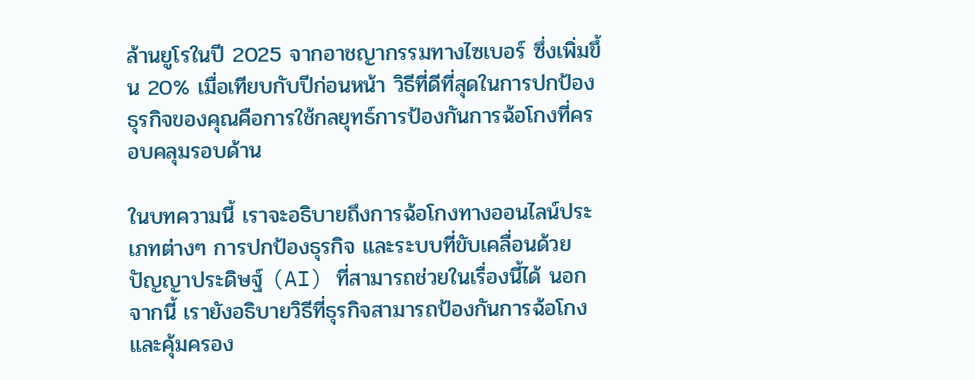ล้านยูโรในปี 2025 จากอาชญากรรมทางไซเบอร์ ซึ่งเพิ่มขึ้น 20% เมื่อเทียบกับปีก่อนหน้า วิธีที่ดีที่สุดในการปกป้องธุรกิจของคุณคือการใช้กลยุทธ์การป้องกันการฉ้อโกงที่ครอบคลุมรอบด้าน

ในบทความนี้ เราจะอธิบายถึงการฉ้อโกงทางออนไลน์ประเภทต่างๆ การปกป้องธุรกิจ และระบบที่ขับเคลื่อนด้วยปัญญาประดิษฐ์ (AI) ที่สามารถช่วยในเรื่องนี้ได้ นอกจากนี้ เรายังอธิบายวิธีที่ธุรกิจสามารถป้องกันการฉ้อโกงและคุ้มครอง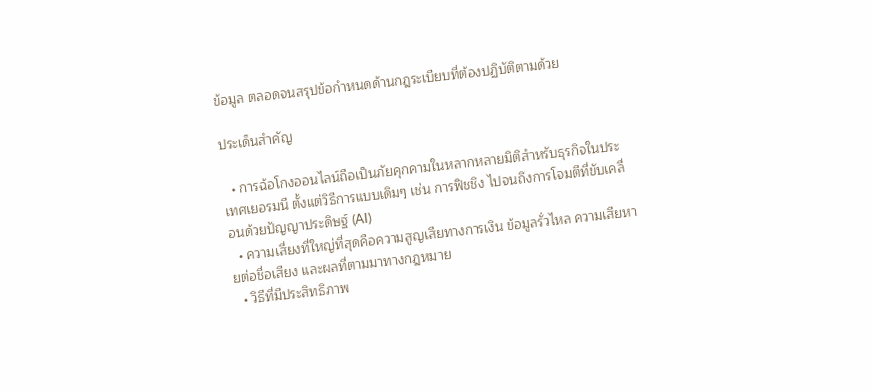ข้อมูล ตลอดจนสรุปข้อกำหนดด้านกฎระเบียบที่ต้องปฏิบัติตามด้วย

ประเด็นสำคัญ

  • การฉ้อโกงออนไลน์ถือเป็นภัยคุกคามในหลากหลายมิติสำหรับธุรกิจในประเทศเยอรมนี ตั้งแต่วิธีการแบบเดิมๆ เช่น การฟิชชิง ไปจนถึงการโจมตีที่ขับเคลื่อนด้วยปัญญาประดิษฐ์ (AI)
  • ความเสี่ยงที่ใหญ่ที่สุดคือความสูญเสียทางการเงิน ข้อมูลรั่วไหล ความเสียหายต่อชื่อเสียง และผลที่ตามมาทางกฎหมาย
  • วิธีที่มีประสิทธิภาพ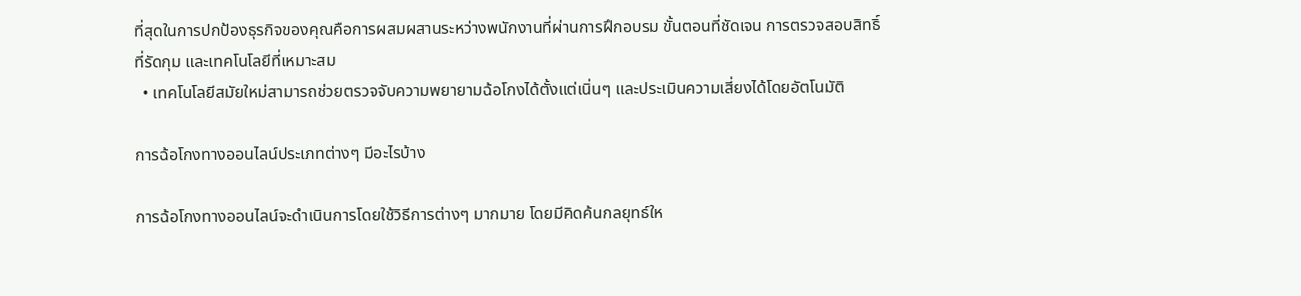ที่สุดในการปกป้องธุรกิจของคุณคือการผสมผสานระหว่างพนักงานที่ผ่านการฝึกอบรม ขั้นตอนที่ชัดเจน การตรวจสอบสิทธิ์ที่รัดกุม และเทคโนโลยีที่เหมาะสม
  • เทคโนโลยีสมัยใหม่สามารถช่วยตรวจจับความพยายามฉ้อโกงได้ตั้งแต่เนิ่นๆ และประเมินความเสี่ยงได้โดยอัตโนมัติ

การฉ้อโกงทางออนไลน์ประเภทต่างๆ มีอะไรบ้าง

การฉ้อโกงทางออนไลน์จะดำเนินการโดยใช้วิธีการต่างๆ มากมาย โดยมีคิดค้นกลยุทธ์ให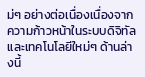ม่ๆ อย่างต่อเนื่องเนื่องจากความก้าวหน้าในระบบดิจิทัลและเทคโนโลยีใหม่ๆ ด้านล่างนี้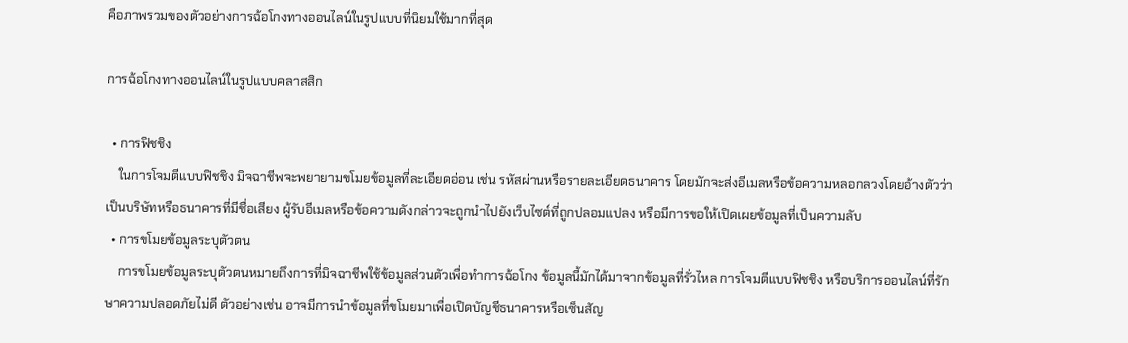คือภาพรวมของตัวอย่างการฉ้อโกงทางออนไลน์ในรูปแบบที่นิยมใช้มากที่สุด

การฉ้อโกงทางออนไลน์ในรูปแบบคลาสสิก

  • การฟิชชิง
    ในการโจมตีแบบฟิชชิง มิจฉาชีพจะพยายามขโมยข้อมูลที่ละเอียดอ่อน เช่น รหัสผ่านหรือรายละเอียดธนาคาร โดยมักจะส่งอีเมลหรือข้อความหลอกลวงโดยอ้างตัวว่าเป็นบริษัทหรือธนาคารที่มีชื่อเสียง ผู้รับอีเมลหรือข้อความดังกล่าวจะถูกนำไปยังเว็บไซต์ที่ถูกปลอมแปลง หรือมีการขอให้เปิดเผยข้อมูลที่เป็นความลับ
  • การขโมยข้อมูลระบุตัวตน
    การขโมยข้อมูลระบุตัวตนหมายถึงการที่มิจฉาชีพใช้ข้อมูลส่วนตัวเพื่อทำการฉ้อโกง ข้อมูลนี้มักได้มาจากข้อมูลที่รั่วไหล การโจมตีแบบฟิชชิง หรือบริการออนไลน์ที่รักษาความปลอดภัยไม่ดี ตัวอย่างเช่น อาจมีการนำข้อมูลที่ขโมยมาเพื่อเปิดบัญชีธนาคารหรือเซ็นสัญ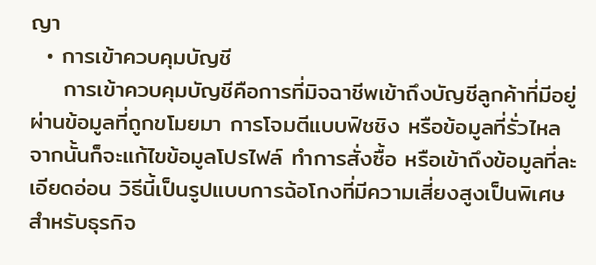ญา
  • การเข้าควบคุมบัญชี
    การเข้าควบคุมบัญชีคือการที่มิจฉาชีพเข้าถึงบัญชีลูกค้าที่มีอยู่ผ่านข้อมูลที่ถูกขโมยมา การโจมตีแบบฟิชชิง หรือข้อมูลที่รั่วไหล จากนั้นก็จะแก้ไขข้อมูลโปรไฟล์ ทำการสั่งซื้อ หรือเข้าถึงข้อมูลที่ละเอียดอ่อน วิธีนี้เป็นรูปแบบการฉ้อโกงที่มีความเสี่ยงสูงเป็นพิเศษสำหรับธุรกิจ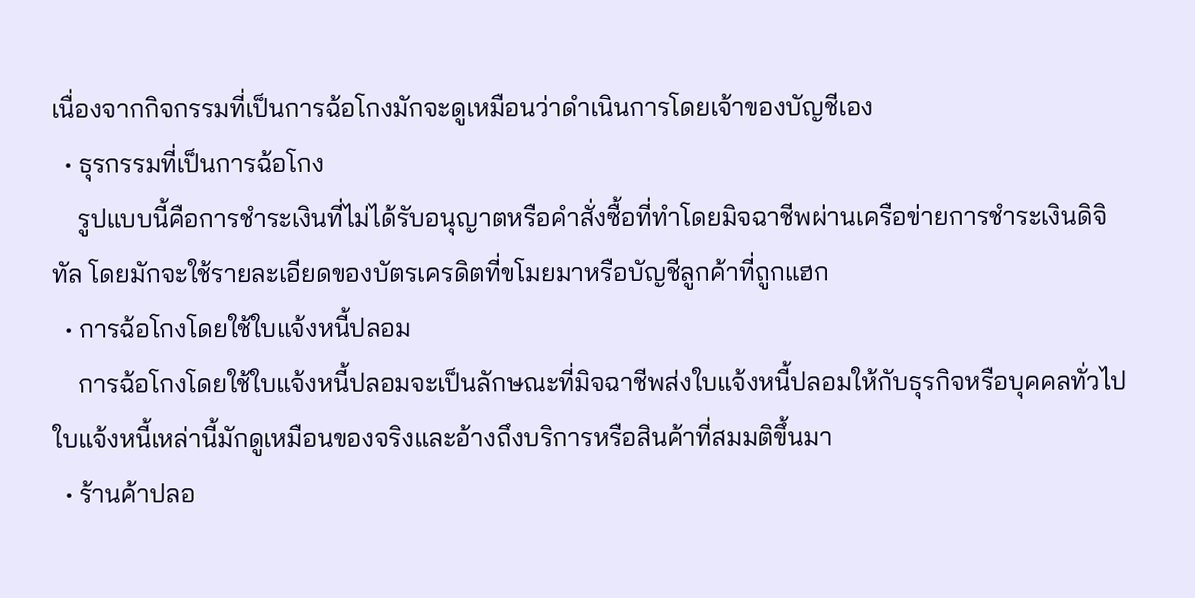เนื่องจากกิจกรรมที่เป็นการฉ้อโกงมักจะดูเหมือนว่าดำเนินการโดยเจ้าของบัญชีเอง
  • ธุรกรรมที่เป็นการฉ้อโกง
    รูปแบบนี้คือการชำระเงินที่ไม่ได้รับอนุญาตหรือคำสั่งซื้อที่ทำโดยมิจฉาชีพผ่านเครือข่ายการชำระเงินดิจิทัล โดยมักจะใช้รายละเอียดของบัตรเครดิตที่ขโมยมาหรือบัญชีลูกค้าที่ถูกแฮก
  • การฉ้อโกงโดยใช้ใบแจ้งหนี้ปลอม
    การฉ้อโกงโดยใช้ใบแจ้งหนี้ปลอมจะเป็นลักษณะที่มิจฉาชีพส่งใบแจ้งหนี้ปลอมให้กับธุรกิจหรือบุคคลทั่วไป ใบแจ้งหนี้เหล่านี้มักดูเหมือนของจริงและอ้างถึงบริการหรือสินค้าที่สมมติขึ้นมา
  • ร้านค้าปลอ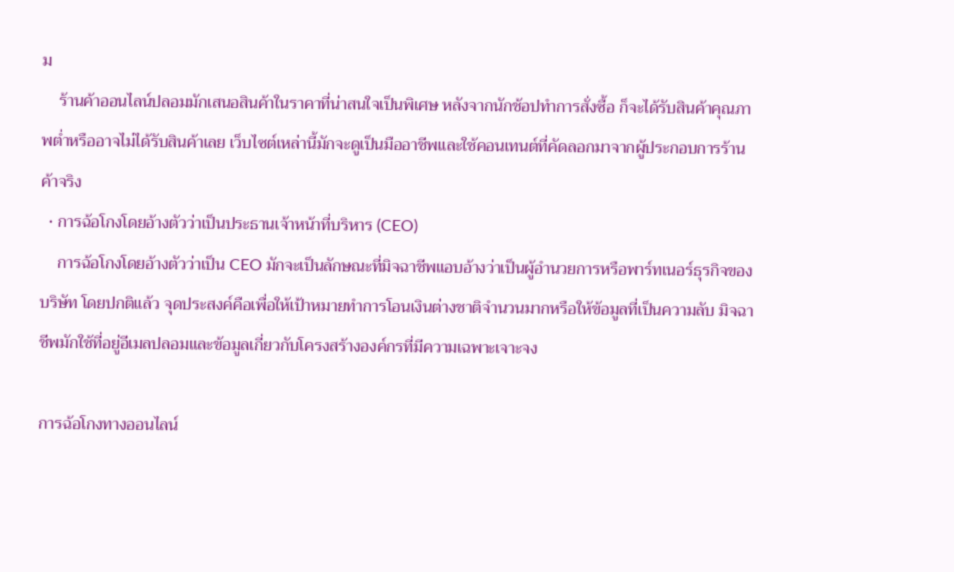ม
    ร้านค้าออนไลน์ปลอมมักเสนอสินค้าในราคาที่น่าสนใจเป็นพิเศษ หลังจากนักช้อปทำการสั่งซื้อ ก็จะได้รับสินค้าคุณภาพต่ำหรืออาจไม่ได้รับสินค้าเลย เว็บไซต์เหล่านี้มักจะดูเป็นมืออาชีพและใช้คอนเทนต์ที่คัดลอกมาจากผู้ประกอบการร้านค้าจริง
  • การฉ้อโกงโดยอ้างตัวว่าเป็นประธานเจ้าหน้าที่บริหาร (CEO)
    การฉ้อโกงโดยอ้างตัวว่าเป็น CEO มักจะเป็นลักษณะที่มิจฉาชีพแอบอ้างว่าเป็นผู้อำนวยการหรือพาร์ทเนอร์ธุรกิจของบริษัท โดยปกติแล้ว จุดประสงค์คือเพื่อให้เป้าหมายทำการโอนเงินต่างชาติจำนวนมากหรือให้ข้อมูลที่เป็นความลับ มิจฉาชีพมักใช้ที่อยู่อีเมลปลอมและข้อมูลเกี่ยวกับโครงสร้างองค์กรที่มีความเฉพาะเจาะจง

การฉ้อโกงทางออนไลน์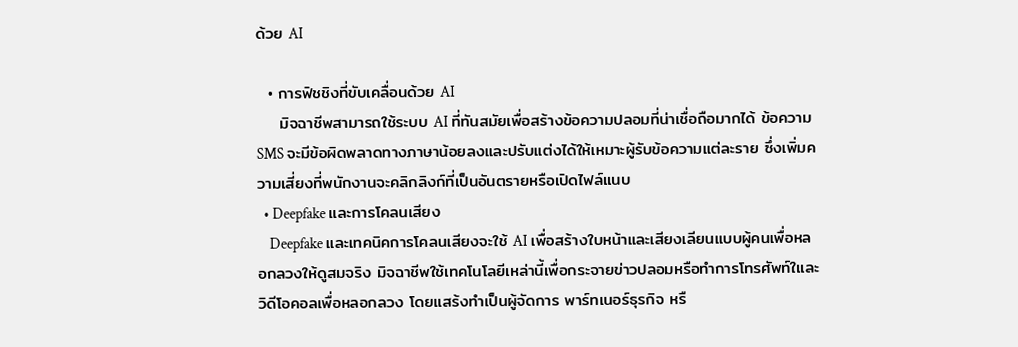ด้วย AI

  • การฟิชชิงที่ขับเคลื่อนด้วย AI
    มิจฉาชีพสามารถใช้ระบบ AI ที่ทันสมัยเพื่อสร้างข้อความปลอมที่น่าเชื่อถือมากได้ ข้อความ SMS จะมีข้อผิดพลาดทางภาษาน้อยลงและปรับแต่งได้ให้เหมาะผู้รับข้อความแต่ละราย ซึ่งเพิ่มความเสี่ยงที่พนักงานจะคลิกลิงก์ที่เป็นอันตรายหรือเปิดไฟล์แนบ
  • Deepfake และการโคลนเสียง
    Deepfake และเทคนิคการโคลนเสียงจะใช้ AI เพื่อสร้างใบหน้าและเสียงเลียนแบบผู้คนเพื่อหลอกลวงให้ดูสมจริง มิจฉาชีพใช้เทคโนโลยีเหล่านี้เพื่อกระจายข่าวปลอมหรือทำการโทรศัพท์ใและวิดีโอคอลเพื่อหลอกลวง โดยแสร้งทำเป็นผู้จัดการ พาร์ทเนอร์ธุรกิจ หรื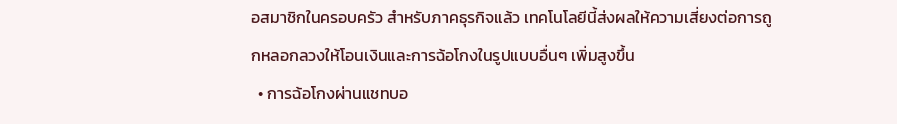อสมาชิกในครอบครัว สำหรับภาคธุรกิจแล้ว เทคโนโลยีนี้ส่งผลให้ความเสี่ยงต่อการถูกหลอกลวงให้โอนเงินและการฉ้อโกงในรูปแบบอื่นๆ เพิ่มสูงขึ้น
  • การฉ้อโกงผ่านแชทบอ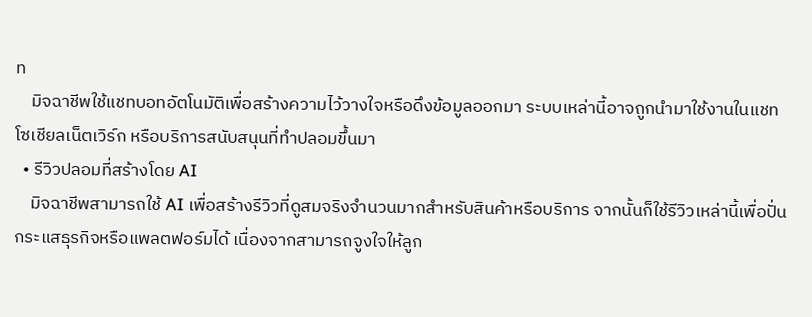ท
    มิจฉาชีพใช้แชทบอทอัตโนมัติเพื่อสร้างความไว้วางใจหรือดึงข้อมูลออกมา ระบบเหล่านี้อาจถูกนำมาใช้งานในแชท โซเชียลเน็ตเวิร์ก หรือบริการสนับสนุนที่ทำปลอมขึ้นมา
  • รีวิวปลอมที่สร้างโดย AI
    มิจฉาชีพสามารถใช้ AI เพื่อสร้างรีวิวที่ดูสมจริงจำนวนมากสำหรับสินค้าหรือบริการ จากนั้นก็ใช้รีวิวเหล่านี้เพื่อปั่นกระแสธุรกิจหรือแพลตฟอร์มได้ เนื่องจากสามารถจูงใจให้ลูก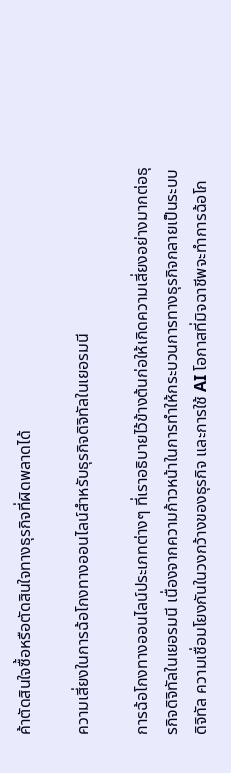ค้าตัดสินใจซื้อหรือตัดสินใจทางธุรกิจที่ผิดพลาดได้

ความเสี่ยงในการฉ้อโกงทางออนไลน์สำหรับธุรกิจดิจิทัลในเยอรมนี

การฉ้อโกงทางออนไลน์ประเภทต่างๆ ที่เราอธิบายไว้ข้างต้นก่อให้เกิดความเสี่ยงอย่างมากต่อธุรกิจดิจิทัลในเยอรมนี เนื่องจากความก้าวหน้าในการทำให้กระบวนการทางธุรกิจกลายเป็นระบบดิจิทัล ความเชื่อมโยงกันในวงกว้างของธุรกิจ และการใช้ AI โอกาสที่มิจฉาชีพจะทำการฉ้อโก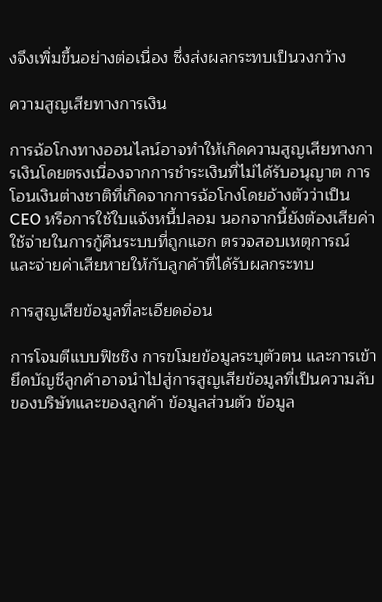งจึงเพิ่มขึ้นอย่างต่อเนื่อง ซึ่งส่งผลกระทบเป็นวงกว้าง

ความสูญเสียทางการเงิน

การฉ้อโกงทางออนไลน์อาจทำให้เกิดความสูญเสียทางการเงินโดยตรงเนื่องจากการชำระเงินที่ไม่ได้รับอนุญาต การโอนเงินต่างชาติที่เกิดจากการฉ้อโกงโดยอ้างตัวว่าเป็น CEO หรือการใช้ใบแจ้งหนี้ปลอม นอกจากนี้ยังต้องเสียค่าใช้จ่ายในการกู้คืนระบบที่ถูกแฮก ตรวจสอบเหตุการณ์ และจ่ายค่าเสียหายให้กับลูกค้าที่ได้รับผลกระทบ

การสูญเสียข้อมูลที่ละเอียดอ่อน

การโจมตีแบบฟิชชิง การขโมยข้อมูลระบุตัวตน และการเข้ายึดบัญชีลูกค้าอาจนำไปสู่การสูญเสียข้อมูลที่เป็นความลับของบริษัทและของลูกค้า ข้อมูลส่วนตัว ข้อมูล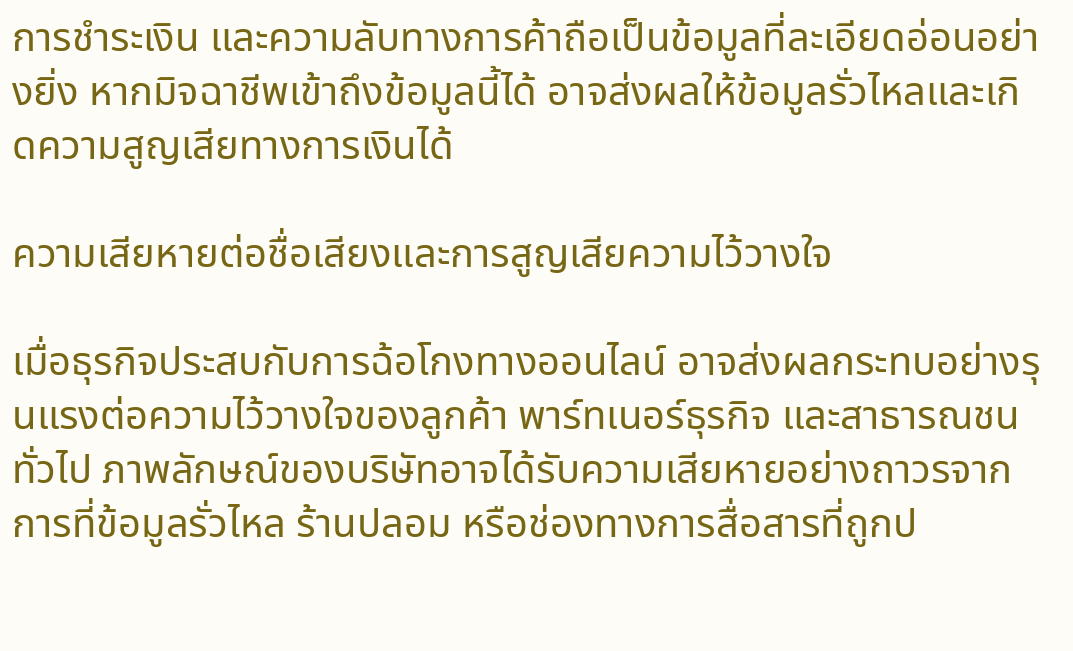การชำระเงิน และความลับทางการค้าถือเป็นข้อมูลที่ละเอียดอ่อนอย่างยิ่ง หากมิจฉาชีพเข้าถึงข้อมูลนี้ได้ อาจส่งผลให้ข้อมูลรั่วไหลและเกิดความสูญเสียทางการเงินได้

ความเสียหายต่อชื่อเสียงและการสูญเสียความไว้วางใจ

เมื่อธุรกิจประสบกับการฉ้อโกงทางออนไลน์ อาจส่งผลกระทบอย่างรุนแรงต่อความไว้วางใจของลูกค้า พาร์ทเนอร์ธุรกิจ และสาธารณชนทั่วไป ภาพลักษณ์ของบริษัทอาจได้รับความเสียหายอย่างถาวรจากการที่ข้อมูลรั่วไหล ร้านปลอม หรือช่องทางการสื่อสารที่ถูกป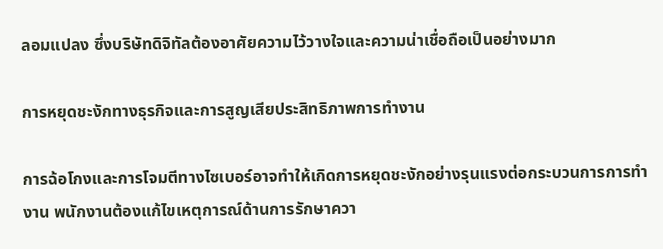ลอมแปลง ซึ่งบริษัทดิจิทัลต้องอาศัยความไว้วางใจและความน่าเชื่อถือเป็นอย่างมาก

การหยุดชะงักทางธุรกิจและการสูญเสียประสิทธิภาพการทำงาน

การฉ้อโกงและการโจมตีทางไซเบอร์อาจทำให้เกิดการหยุดชะงักอย่างรุนแรงต่อกระบวนการการทำงาน พนักงานต้องแก้ไขเหตุการณ์ด้านการรักษาควา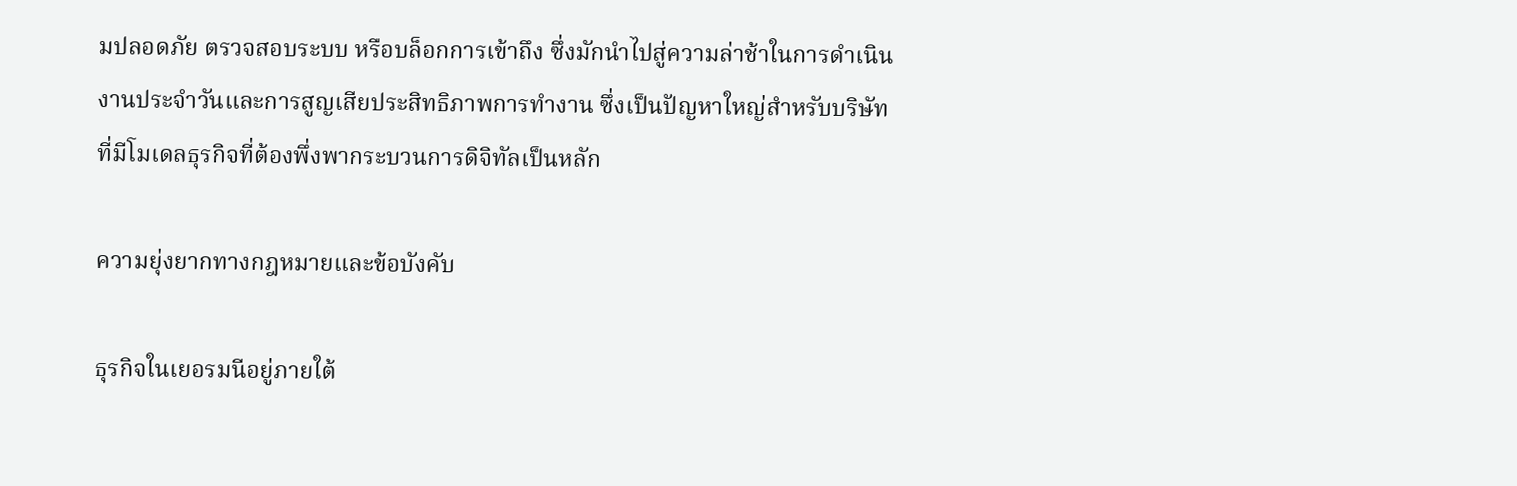มปลอดภัย ตรวจสอบระบบ หรือบล็อกการเข้าถึง ซึ่งมักนำไปสู่ความล่าช้าในการดำเนินงานประจำวันและการสูญเสียประสิทธิภาพการทำงาน ซึ่งเป็นปัญหาใหญ่สำหรับบริษัทที่มีโมเดลธุรกิจที่ต้องพึ่งพากระบวนการดิจิทัลเป็นหลัก

ความยุ่งยากทางกฎหมายและข้อบังคับ

ธุรกิจในเยอรมนีอยู่ภายใต้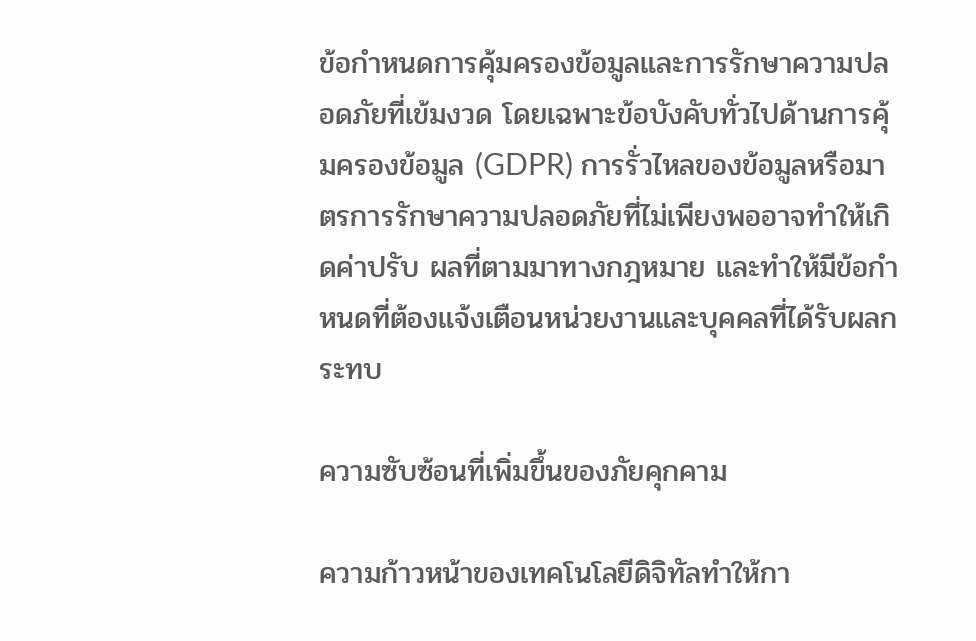ข้อกำหนดการคุ้มครองข้อมูลและการรักษาความปลอดภัยที่เข้มงวด โดยเฉพาะข้อบังคับทั่วไปด้านการคุ้มครองข้อมูล (GDPR) การรั่วไหลของข้อมูลหรือมาตรการรักษาความปลอดภัยที่ไม่เพียงพออาจทำให้เกิดค่าปรับ ผลที่ตามมาทางกฎหมาย และทำให้มีข้อกำหนดที่ต้องแจ้งเตือนหน่วยงานและบุคคลที่ได้รับผลกระทบ

ความซับซ้อนที่เพิ่มขึ้นของภัยคุกคาม

ความก้าวหน้าของเทคโนโลยีดิจิทัลทำให้กา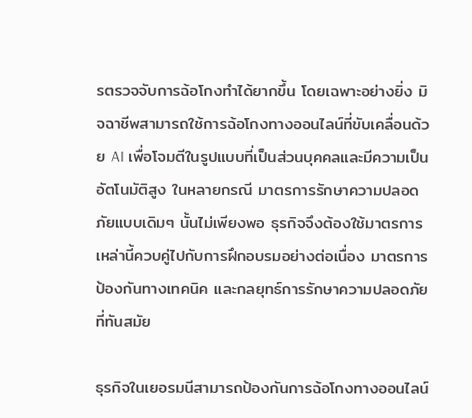รตรวจจับการฉ้อโกงทำได้ยากขึ้น โดยเฉพาะอย่างยิ่ง มิจฉาชีพสามารถใช้การฉ้อโกงทางออนไลน์ที่ขับเคลื่อนด้วย AI เพื่อโจมตีในรูปแบบที่เป็นส่วนบุคคลและมีความเป็นอัตโนมัติสูง ในหลายกรณี มาตรการรักษาความปลอดภัยแบบเดิมๆ นั้นไม่เพียงพอ ธุรกิจจึงต้องใช้มาตรการเหล่านี้ควบคู่ไปกับการฝึกอบรมอย่างต่อเนื่อง มาตรการป้องกันทางเทคนิค และกลยุทธ์การรักษาความปลอดภัยที่ทันสมัย

ธุรกิจในเยอรมนีสามารถป้องกันการฉ้อโกงทางออนไลน์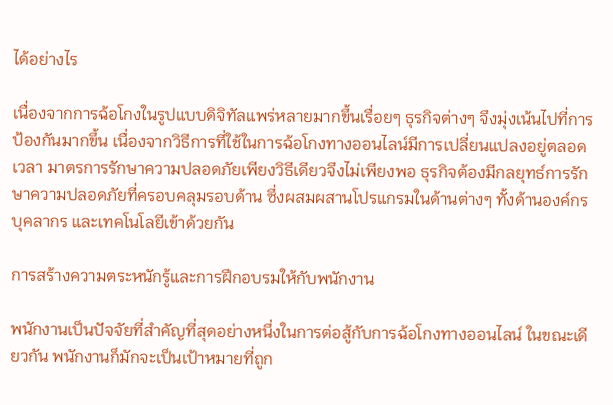ได้อย่างไร

เนื่องจากการฉ้อโกงในรูปแบบดิจิทัลแพร่หลายมากขึ้นเรื่อยๆ ธุรกิจต่างๆ จึงมุ่งเน้นไปที่การป้องกันมากขึ้น เนื่องจากวิธีการที่ใช้ในการฉ้อโกงทางออนไลน์มีการเปลี่ยนแปลงอยู่ตลอดเวลา มาตรการรักษาความปลอดภัยเพียงวิธีเดียวจึงไม่เพียงพอ ธุรกิจต้องมีกลยุทธ์การรักษาความปลอดภัยที่ครอบคลุมรอบด้าน ซึ่งผสมผสานโปรแกรมในด้านต่างๆ ทั้งด้านองค์กร บุคลากร และเทคโนโลยีเข้าด้วยกัน

การสร้างความตระหนักรู้และการฝึกอบรมให้กับพนักงาน

พนักงานเป็นปัจจัยที่สำคัญที่สุดอย่างหนึ่งในการต่อสู้กับการฉ้อโกงทางออนไลน์ ในขณะเดียวกัน พนักงานก็มักจะเป็นเป้าหมายที่ถูก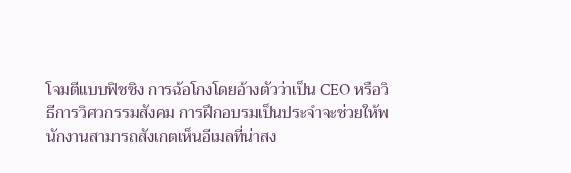โจมตีแบบฟิชชิง การฉ้อโกงโดยอ้างตัวว่าเป็น CEO หรือวิธีการวิศวกรรมสังคม การฝึกอบรมเป็นประจำจะช่วยให้พนักงานสามารถสังเกตเห็นอีเมลที่น่าสง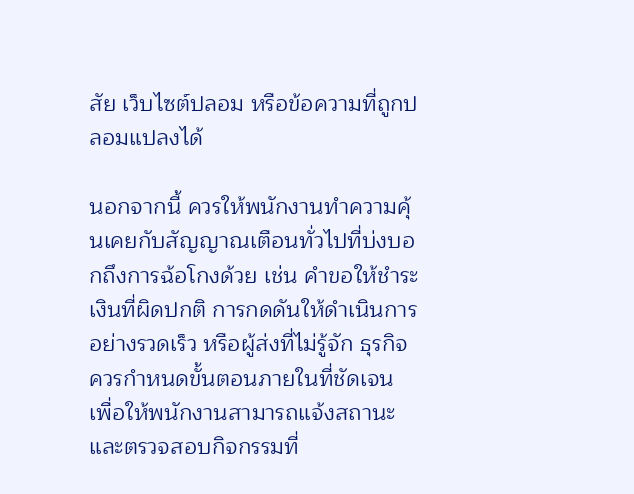สัย เว็บไซต์ปลอม หรือข้อความที่ถูกปลอมแปลงได้

นอกจากนี้ ควรให้พนักงานทำความคุ้นเคยกับสัญญาณเตือนทั่วไปที่บ่งบอกถึงการฉ้อโกงด้วย เช่น คำขอให้ชำระเงินที่ผิดปกติ การกดดันให้ดำเนินการอย่างรวดเร็ว หรือผู้ส่งที่ไม่รู้จัก ธุรกิจควรกำหนดขั้นตอนภายในที่ชัดเจน เพื่อให้พนักงานสามารถแจ้งสถานะและตรวจสอบกิจกรรมที่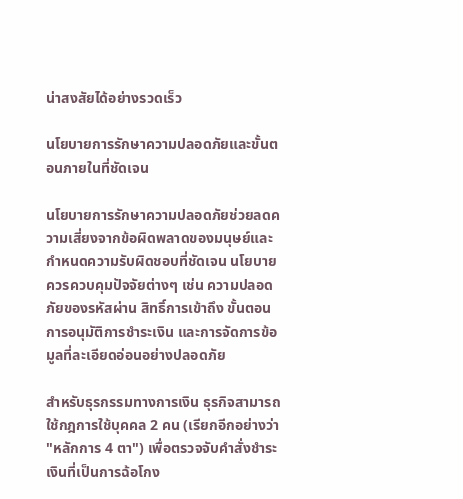น่าสงสัยได้อย่างรวดเร็ว

นโยบายการรักษาความปลอดภัยและขั้นตอนภายในที่ชัดเจน

นโยบายการรักษาความปลอดภัยช่วยลดความเสี่ยงจากข้อผิดพลาดของมนุษย์และกำหนดความรับผิดชอบที่ชัดเจน นโยบายควรควบคุมปัจจัยต่างๆ เช่น ความปลอดภัยของรหัสผ่าน สิทธิ์การเข้าถึง ขั้นตอนการอนุมัติการชำระเงิน และการจัดการข้อมูลที่ละเอียดอ่อนอย่างปลอดภัย

สำหรับธุรกรรมทางการเงิน ธุรกิจสามารถใช้กฎการใช้บุคคล 2 คน (เรียกอีกอย่างว่า "หลักการ 4 ตา") เพื่อตรวจจับคำสั่งชำระเงินที่เป็นการฉ้อโกง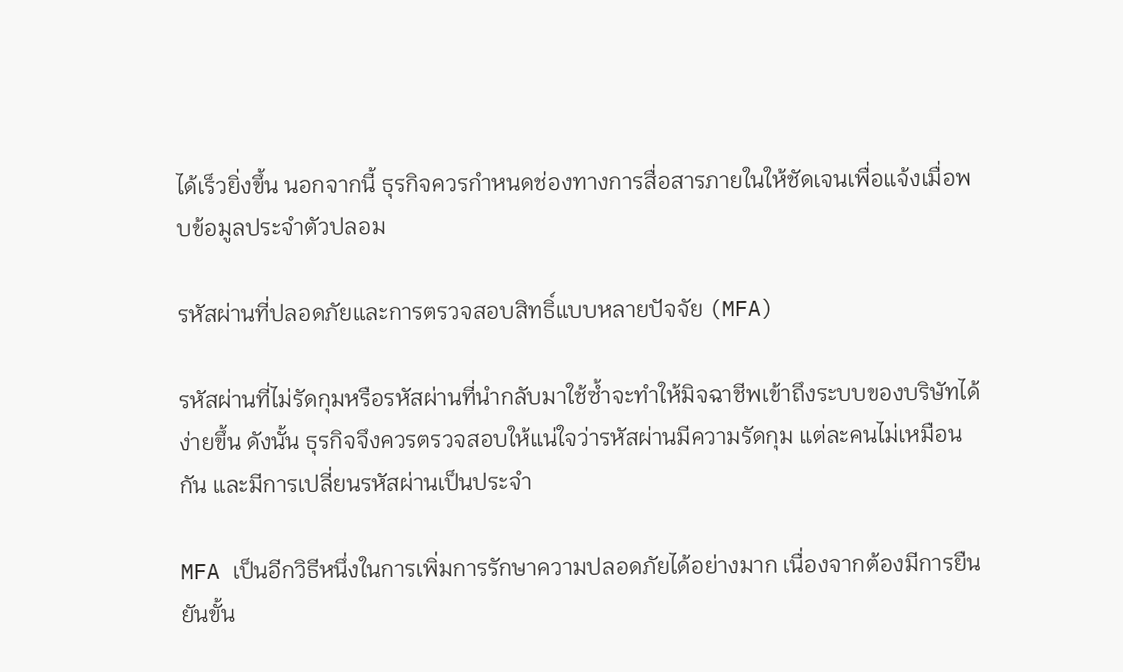ได้เร็วยิ่งขึ้น นอกจากนี้ ธุรกิจควรกำหนดช่องทางการสื่อสารภายในให้ชัดเจนเพื่อแจ้งเมื่อพบข้อมูลประจำตัวปลอม

รหัสผ่านที่ปลอดภัยและการตรวจสอบสิทธิ์แบบหลายปัจจัย (MFA)

รหัสผ่านที่ไม่รัดกุมหรือรหัสผ่านที่นำกลับมาใช้ซ้ำจะทำให้มิจฉาชีพเข้าถึงระบบของบริษัทได้ง่ายขึ้น ดังนั้น ธุรกิจจึงควรตรวจสอบให้แน่ใจว่ารหัสผ่านมีความรัดกุม แต่ละคนไม่เหมือนกัน และมีการเปลี่ยนรหัสผ่านเป็นประจำ

MFA เป็นอีกวิธีหนึ่งในการเพิ่มการรักษาความปลอดภัยได้อย่างมาก เนื่องจากต้องมีการยืนยันขั้น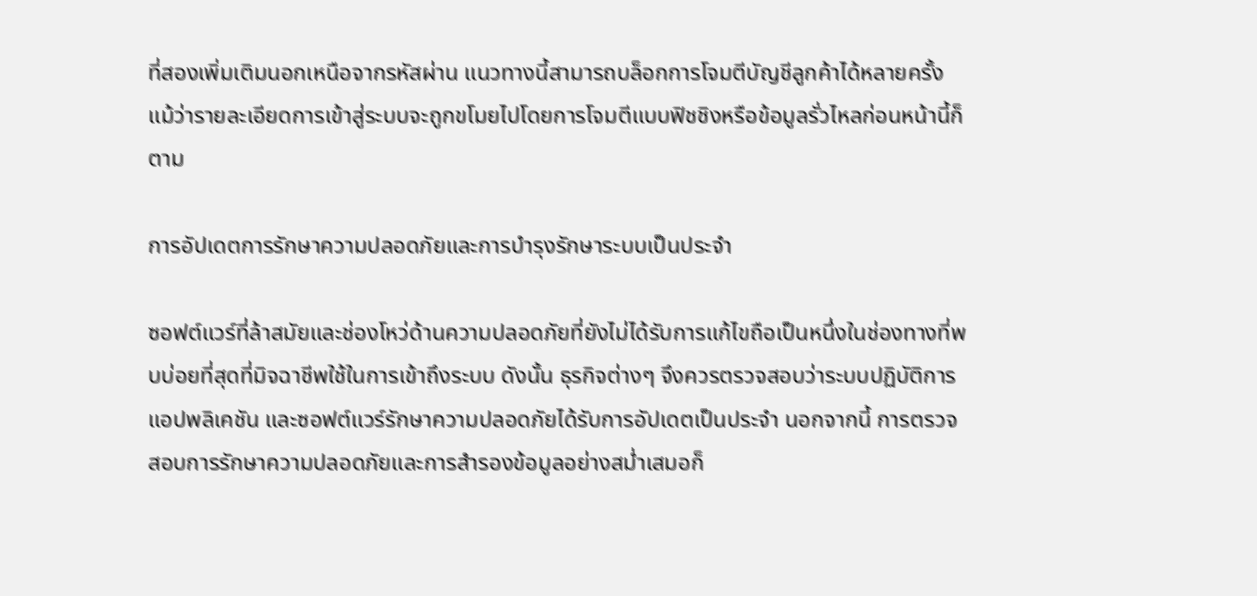ที่สองเพิ่มเติมนอกเหนือจากรหัสผ่าน แนวทางนี้สามารถบล็อกการโจมตีบัญชีลูกค้าได้หลายครั้ง แม้ว่ารายละเอียดการเข้าสู่ระบบจะถูกขโมยไปโดยการโจมตีแบบฟิชชิงหรือข้อมูลรั่วไหลก่อนหน้านี้ก็ตาม

การอัปเดตการรักษาความปลอดภัยและการบำรุงรักษาระบบเป็นประจำ

ซอฟต์แวร์ที่ล้าสมัยและช่องโหว่ด้านความปลอดภัยที่ยังไม่ได้รับการแก้ไขถือเป็นหนึ่งในช่องทางที่พบบ่อยที่สุดที่มิจฉาชีพใช้ในการเข้าถึงระบบ ดังนั้น ธุรกิจต่างๆ จึงควรตรวจสอบว่าระบบปฏิบัติการ แอปพลิเคชัน และซอฟต์แวร์รักษาความปลอดภัยได้รับการอัปเดตเป็นประจำ นอกจากนี้ การตรวจสอบการรักษาความปลอดภัยและการสำรองข้อมูลอย่างสม่ำเสมอก็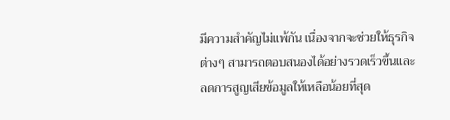มีความสำคัญไม่แพ้กัน เนื่องจากจะช่วยให้ธุรกิจต่างๆ สามารถตอบสนองได้อย่างรวดเร็วขึ้นและลดการสูญเสียข้อมูลให้เหลือน้อยที่สุด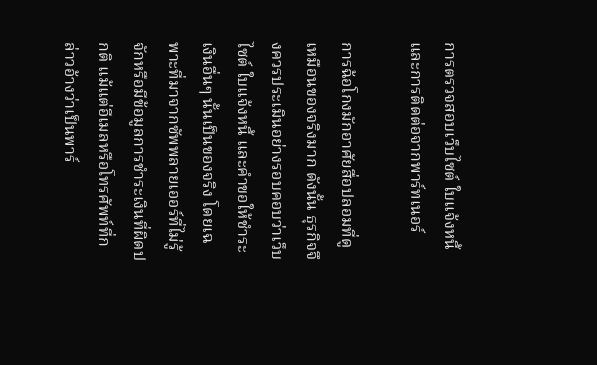การตรวจสอบเว็บไซต์ ใบแจ้งหนี้ และการติดต่อจากพาร์ทเนอร์

การฉ้อโกงมักอาศัยสื่อปลอมที่ดูเหมือนของจริงมาก ดังนั้น ธุรกิจจึงควรประเมินอย่างรอบคอบว่าเว็บไซต์ ใบแจ้งหนี้ และคำขอให้ชำระเงินอื่นๆ นั้นเป็นของจริง โดยเฉพาะที่มาจากซัพพลายเออร์ที่ไม่รู้จักหรือมีข้อมูลการชำระเงินที่ผิดปกติ แม้แต่อีเมลหรือโทรศัพท์ที่กล่าวอ้างว่าเป็นพาร์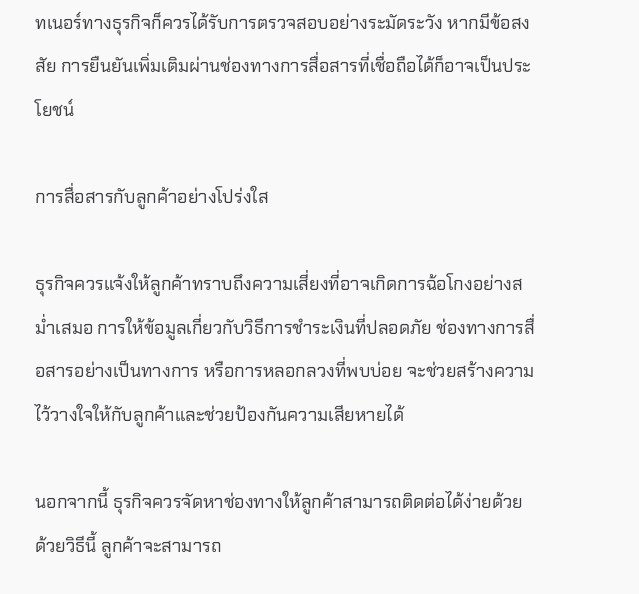ทเนอร์ทางธุรกิจก็ควรได้รับการตรวจสอบอย่างระมัดระวัง หากมีข้อสงสัย การยืนยันเพิ่มเติมผ่านช่องทางการสื่อสารที่เชื่อถือได้ก็อาจเป็นประโยชน์

การสื่อสารกับลูกค้าอย่างโปร่งใส

ธุรกิจควรแจ้งให้ลูกค้าทราบถึงความเสี่ยงที่อาจเกิดการฉ้อโกงอย่างสม่ำเสมอ การให้ข้อมูลเกี่ยวกับวิธีการชำระเงินที่ปลอดภัย ช่องทางการสื่อสารอย่างเป็นทางการ หรือการหลอกลวงที่พบบ่อย จะช่วยสร้างความไว้วางใจให้กับลูกค้าและช่วยป้องกันความเสียหายได้

นอกจากนี้ ธุรกิจควรจัดหาช่องทางให้ลูกค้าสามารถติดต่อได้ง่ายด้วย ด้วยวิธีนี้ ลูกค้าจะสามารถ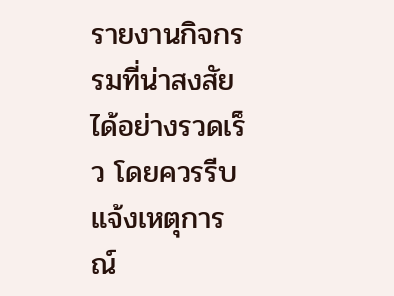รายงานกิจกรรมที่น่าสงสัยได้อย่างรวดเร็ว โดยควรรีบแจ้งเหตุการณ์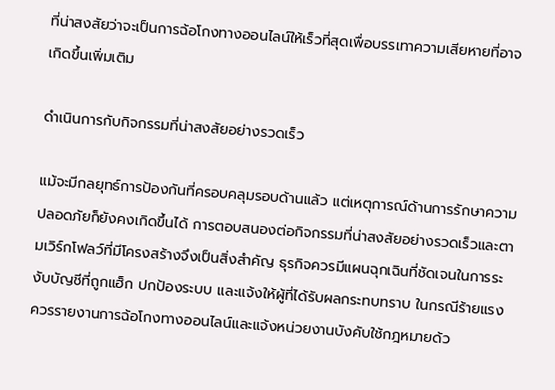ที่น่าสงสัยว่าจะเป็นการฉ้อโกงทางออนไลน์ให้เร็วที่สุดเพื่อบรรเทาความเสียหายที่อาจเกิดขึ้นเพิ่มเติม

ดำเนินการกับกิจกรรมที่น่าสงสัยอย่างรวดเร็ว

แม้จะมีกลยุทธ์การป้องกันที่ครอบคลุมรอบด้านแล้ว แต่เหตุการณ์ด้านการรักษาความปลอดภัยก็ยังคงเกิดขึ้นได้ การตอบสนองต่อกิจกรรมที่น่าสงสัยอย่างรวดเร็วและตามเวิร์กโฟลว์ที่มีโครงสร้างจึงเป็นสิ่งสำคัญ ธุรกิจควรมีแผนฉุกเฉินที่ชัดเจนในการระงับบัญชีที่ถูกแฮ็ก ปกป้องระบบ และแจ้งให้ผู้ที่ได้รับผลกระทบทราบ ในกรณีร้ายแรง ควรรายงานการฉ้อโกงทางออนไลน์และแจ้งหน่วยงานบังคับใช้กฎหมายด้ว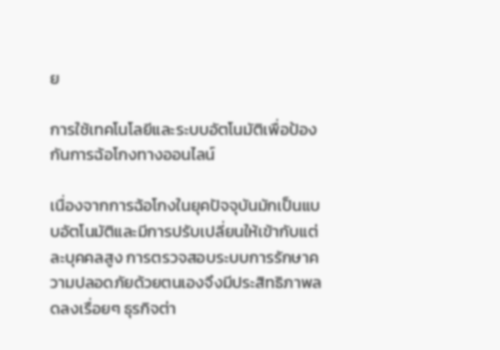ย

การใช้เทคโนโลยีและระบบอัตโนมัติเพื่อป้องกันการฉ้อโกงทางออนไลน์

เนื่องจากการฉ้อโกงในยุคปัจจุบันมักเป็นแบบอัตโนมัติและมีการปรับเปลี่ยนให้เข้ากับแต่ละบุคคลสูง การตรวจสอบระบบการรักษาความปลอดภัยด้วยตนเองจึงมีประสิทธิภาพลดลงเรื่อยๆ ธุรกิจต่า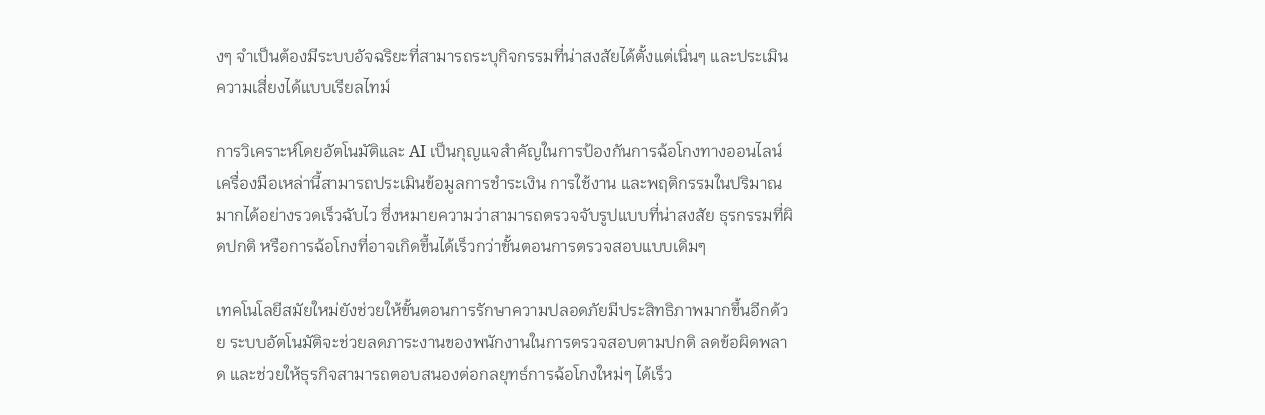งๆ จำเป็นต้องมีระบบอัจฉริยะที่สามารถระบุกิจกรรมที่น่าสงสัยได้ตั้งแต่เนิ่นๆ และประเมินความเสี่ยงได้แบบเรียลไทม์

การวิเคราะห์โดยอัตโนมัติและ AI เป็นกุญแจสำคัญในการป้องกันการฉ้อโกงทางออนไลน์ เครื่องมือเหล่านี้สามารถประเมินข้อมูลการชำระเงิน การใช้งาน และพฤติกรรมในปริมาณมากได้อย่างรวดเร็วฉับไว ซึ่งหมายความว่าสามารถตรวจจับรูปแบบที่น่าสงสัย ธุรกรรมที่ผิดปกติ หรือการฉ้อโกงที่อาจเกิดขึ้นได้เร็วกว่าขั้นตอนการตรวจสอบแบบเดิมๆ

เทคโนโลยีสมัยใหม่ยังช่วยให้ขั้นตอนการรักษาความปลอดภัยมีประสิทธิภาพมากขึ้นอีกด้วย ระบบอัตโนมัติจะช่วยลดภาระงานของพนักงานในการตรวจสอบตามปกติ ลดข้อผิดพลาด และช่วยให้ธุรกิจสามารถตอบสนองต่อกลยุทธ์การฉ้อโกงใหม่ๆ ได้เร็ว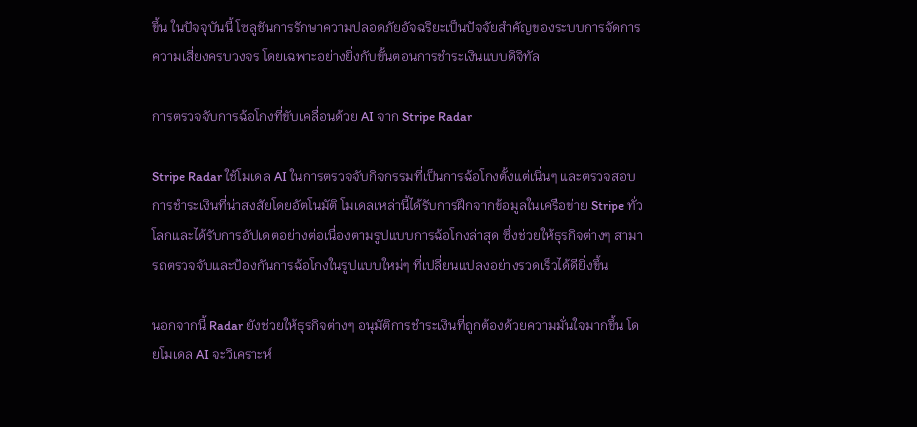ขึ้น ในปัจจุบันนี้ โซลูชันการรักษาความปลอดภัยอัจฉริยะเป็นปัจจัยสำคัญของระบบการจัดการความเสี่ยงครบวงจร โดยเฉพาะอย่างยิ่งกับขั้นตอนการชำระเงินแบบดิจิทัล

การตรวจจับการฉ้อโกงที่ขับเคลื่อนด้วย AI จาก Stripe Radar

Stripe Radar ใช้โมเดล AI ในการตรวจจับกิจกรรมที่เป็นการฉ้อโกงตั้งแต่เนิ่นๆ และตรวจสอบการชำระเงินที่น่าสงสัยโดยอัตโนมัติ โมเดลเหล่านี้ได้รับการฝึกจากข้อมูลในเครือข่าย Stripe ทั่วโลกและได้รับการอัปเดตอย่างต่อเนื่องตามรูปแบบการฉ้อโกงล่าสุด ซึ่งช่วยให้ธุรกิจต่างๆ สามารถตรวจจับและป้องกันการฉ้อโกงในรูปแบบใหม่ๆ ที่เปลี่ยนแปลงอย่างรวดเร็วได้ดียิ่งขึ้น

นอกจากนี้ Radar ยังช่วยให้ธุรกิจต่างๆ อนุมัติการชำระเงินที่ถูกต้องด้วยความมั่นใจมากขึ้น โดยโมเดล AI จะวิเคราะห์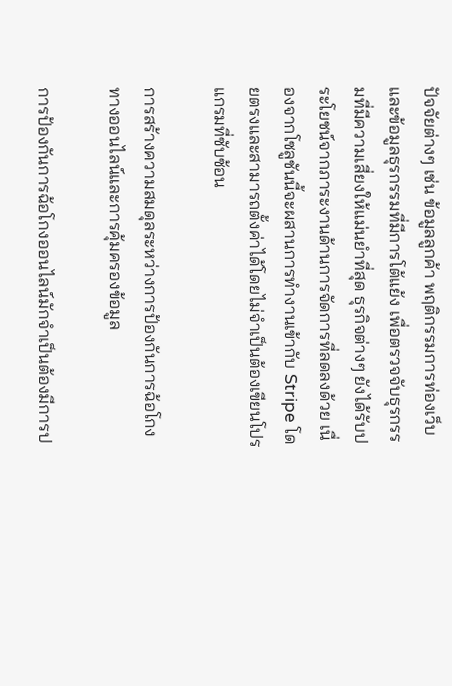ปัจจัยต่างๆ เช่น ข้อมูลลูกค้า พฤติกรรมการท่องเว็บ และข้อมูลธุรกรรมที่มีการโต้แย้ง เพื่อตรวจจับธุรกรรมที่มีความเสี่ยงให้แม่นยำที่สุด ธุรกิจต่างๆ ยังได้รับประโยชน์จากภาระงานด้านการจัดการที่ลดลงด้วย เนื่องจากโซลูชันนี้จะผสานการทำงานเข้ากับ Stripe โดยตรงและสามารถตั้งค่าได้โดยไม่จำเป็นต้องเขียนโปรแกรมที่ซับซ้อน

การสร้างความสมดุลระหว่างการป้องกันการฉ้อโกงทางออนไลน์และการคุ้มครองข้อมูล

การป้องกันการฉ้อโกงออนไลน์มักจำเป็นต้องมีการป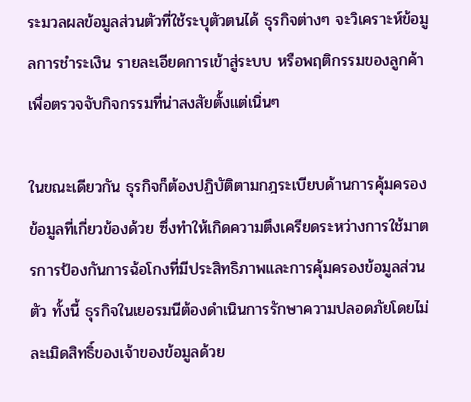ระมวลผลข้อมูลส่วนตัวที่ใช้ระบุตัวตนได้ ธุรกิจต่างๆ จะวิเคราะห์ข้อมูลการชำระเงิน รายละเอียดการเข้าสู่ระบบ หรือพฤติกรรมของลูกค้าเพื่อตรวจจับกิจกรรมที่น่าสงสัยตั้งแต่เนิ่นๆ

ในขณะเดียวกัน ธุรกิจก็ต้องปฏิบัติตามกฎระเบียบด้านการคุ้มครองข้อมูลที่เกี่ยวข้องด้วย ซึ่งทำให้เกิดความตึงเครียดระหว่างการใช้มาตรการป้องกันการฉ้อโกงที่มีประสิทธิภาพและการคุ้มครองข้อมูลส่วนตัว ทั้งนี้ ธุรกิจในเยอรมนีต้องดำเนินการรักษาความปลอดภัยโดยไม่ละเมิดสิทธิ์ของเจ้าของข้อมูลด้วย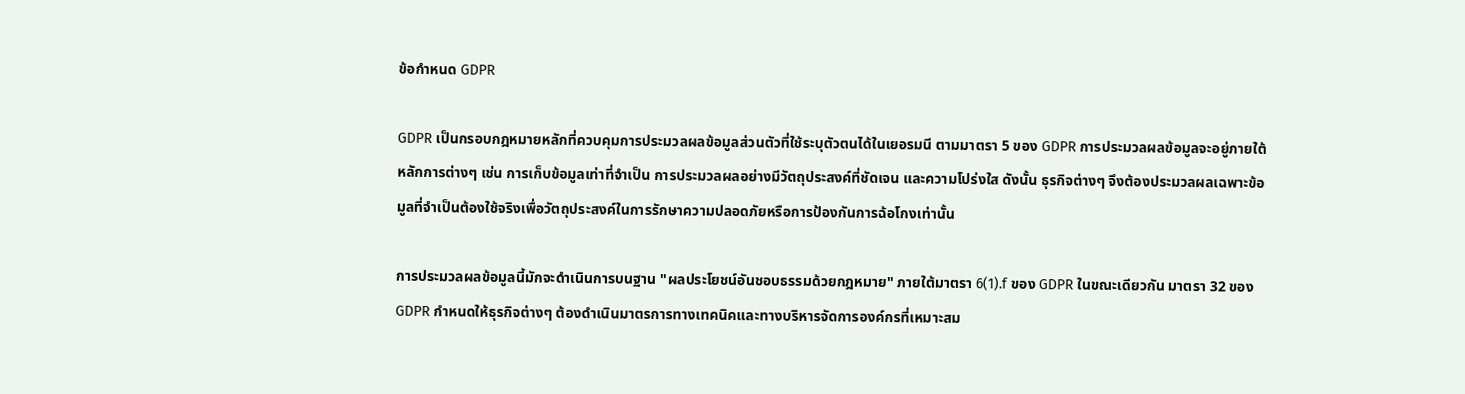ข้อกำหนด GDPR

GDPR เป็นกรอบกฎหมายหลักที่ควบคุมการประมวลผลข้อมูลส่วนตัวที่ใช้ระบุตัวตนได้ในเยอรมนี ตามมาตรา 5 ของ GDPR การประมวลผลข้อมูลจะอยู่ภายใต้หลักการต่างๆ เช่น การเก็บข้อมูลเท่าที่จำเป็น การประมวลผลอย่างมีวัตถุประสงค์ที่ชัดเจน และความโปร่งใส ดังนั้น ธุรกิจต่างๆ จึงต้องประมวลผลเฉพาะข้อมูลที่จำเป็นต้องใช้จริงเพื่อวัตถุประสงค์ในการรักษาความปลอดภัยหรือการป้องกันการฉ้อโกงเท่านั้น

การประมวลผลข้อมูลนี้มักจะดำเนินการบนฐาน "ผลประโยชน์อันชอบธรรมด้วยกฎหมาย" ภายใต้มาตรา 6(1).f ของ GDPR ในขณะเดียวกัน มาตรา 32 ของ GDPR กำหนดให้ธุรกิจต่างๆ ต้องดำเนินมาตรการทางเทคนิคและทางบริหารจัดการองค์กรที่เหมาะสม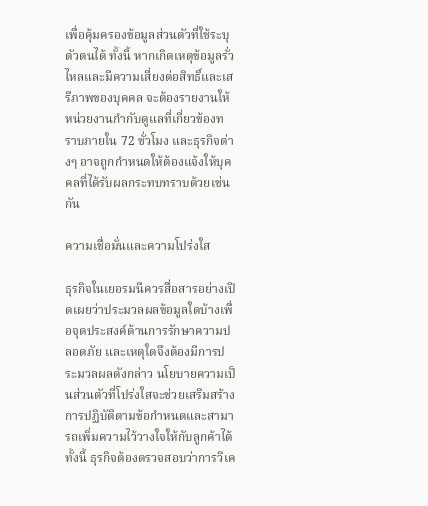เพื่อคุ้มครองข้อมูลส่วนตัวที่ใช้ระบุตัวตนได้ ทั้งนี้ หากเกิดเหตุข้อมูลรั่วไหลและมีความเสี่ยงต่อสิทธิ์และเสรีภาพของบุคคล จะต้องรายงานให้หน่วยงานกำกับดูแลที่เกี่ยวข้องทราบภายใน 72 ชั่วโมง และธุรกิจต่างๆ อาจถูกกำหนดให้ต้องแจ้งให้บุคคลที่ได้รับผลกระทบทราบด้วยเช่นกัน

ความเชื่อมั่นและความโปร่งใส

ธุรกิจในเยอรมนีควรสื่อสารอย่างเปิดเผยว่าประมวลผลข้อมูลใดบ้างเพื่อจุดประสงค์ด้านการรักษาความปลอดภัย และเหตุใดจึงต้องมีการประมวลผลดังกล่าว นโยบายความเป็นส่วนตัวที่โปร่งใสจะช่วยเสริมสร้างการปฏิบัติตามข้อกำหนดและสามารถเพิ่มความไว้วางใจให้กับลูกค้าได้ ทั้งนี้ ธุรกิจต้องตรวจสอบว่าการวิเค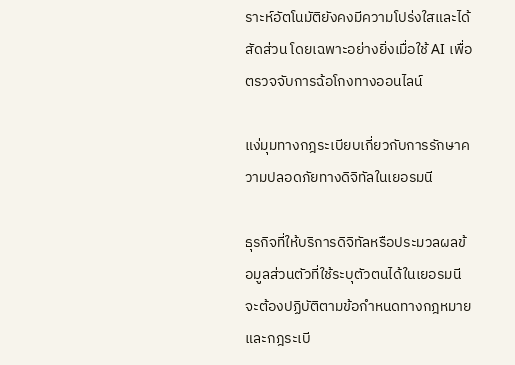ราะห์อัตโนมัติยังคงมีความโปร่งใสและได้สัดส่วน โดยเฉพาะอย่างยิ่งเมื่อใช้ AI เพื่อตรวจจับการฉ้อโกงทางออนไลน์

แง่มุมทางกฎระเบียบเกี่ยวกับการรักษาความปลอดภัยทางดิจิทัลในเยอรมนี

ธุรกิจที่ให้บริการดิจิทัลหรือประมวลผลข้อมูลส่วนตัวที่ใช้ระบุตัวตนได้ในเยอรมนีจะต้องปฏิบัติตามข้อกำหนดทางกฎหมายและกฎระเบี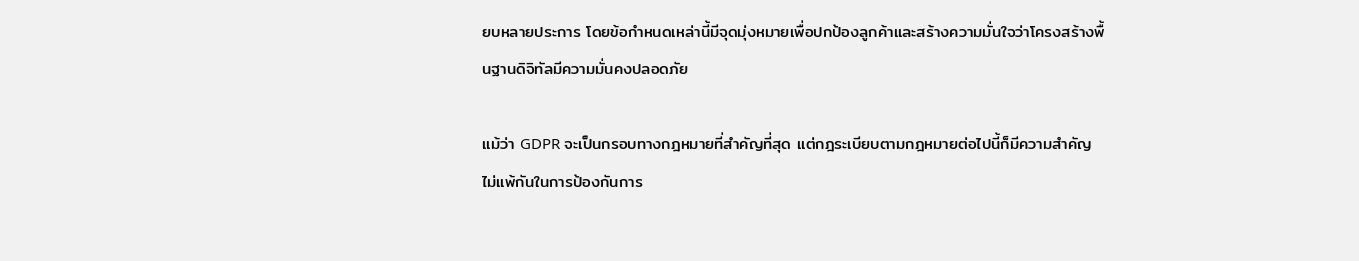ยบหลายประการ โดยข้อกำหนดเหล่านี้มีจุดมุ่งหมายเพื่อปกป้องลูกค้าและสร้างความมั่นใจว่าโครงสร้างพื้นฐานดิจิทัลมีความมั่นคงปลอดภัย

แม้ว่า GDPR จะเป็นกรอบทางกฎหมายที่สำคัญที่สุด แต่กฎระเบียบตามกฎหมายต่อไปนี้ก็มีความสำคัญไม่แพ้กันในการป้องกันการ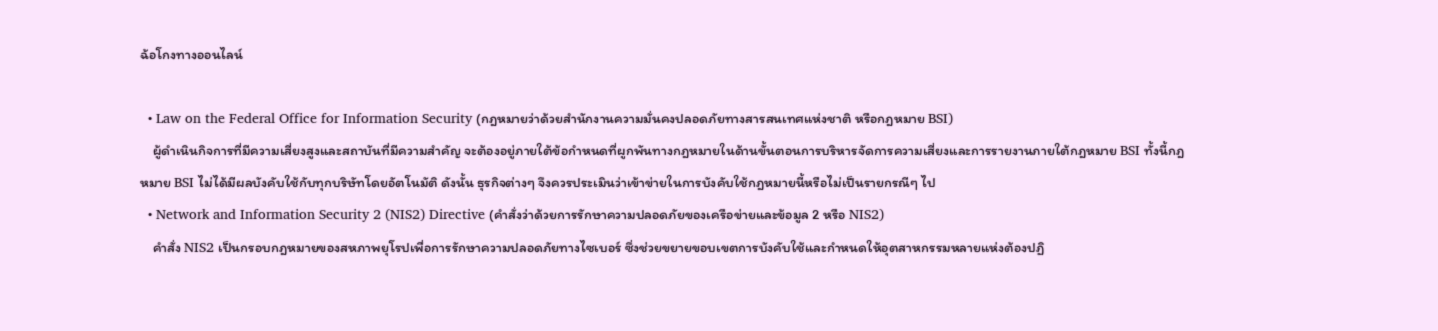ฉ้อโกงทางออนไลน์

  • Law on the Federal Office for Information Security (กฎหมายว่าด้วยสำนักงานความมั่นคงปลอดภัยทางสารสนเทศแห่งชาติ หรือกฎหมาย BSI)
    ผู้ดำเนินกิจการที่มีความเสี่ยงสูงและสถาบันที่มีความสำคัญ จะต้องอยู่ภายใต้ข้อกำหนดที่ผูกพันทางกฎหมายในด้านขั้นตอนการบริหารจัดการความเสี่ยงและการรายงานภายใต้กฎหมาย BSI ทั้งนี้กฎหมาย BSI ไม่ได้มีผลบังคับใช้กับทุกบริษัทโดยอัตโนมัติ ดังนั้น ธุรกิจต่างๆ จึงควรประเมินว่าเข้าข่ายในการบังคับใช้กฎหมายนี้หรือไม่เป็นรายกรณีๆ ไป
  • Network and Information Security 2 (NIS2) Directive (คำสั่งว่าด้วยการรักษาความปลอดภัยของเครือข่ายและข้อมูล 2 หรือ NIS2)
    คำสั่ง NIS2 เป็นกรอบกฎหมายของสหภาพยุโรปเพื่อการรักษาความปลอดภัยทางไซเบอร์ ซึ่งช่วยขยายขอบเขตการบังคับใช้และกำหนดให้อุตสาหกรรมหลายแห่งต้องปฏิ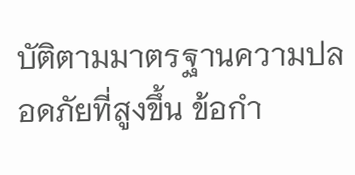บัติตามมาตรฐานความปลอดภัยที่สูงขึ้น ข้อกำ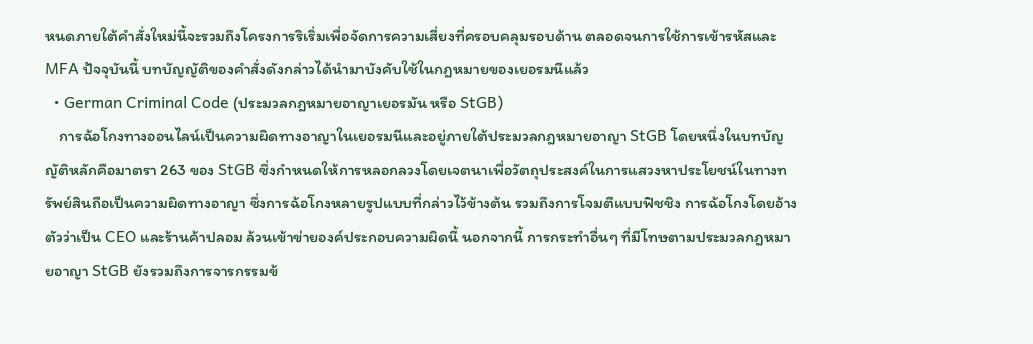หนดภายใต้คำสั่งใหม่นี้จะรวมถึงโครงการริเริ่มเพื่อจัดการความเสี่ยงที่ครอบคลุมรอบด้าน ตลอดจนการใช้การเข้ารหัสและ MFA ปัจจุบันนี้ บทบัญญัติของคำสั่งดังกล่าวได้นำมาบังคับใช้ในกฎหมายของเยอรมนีแล้ว
  • German Criminal Code (ประมวลกฎหมายอาญาเยอรมัน หรือ StGB)
    การฉ้อโกงทางออนไลน์เป็นความผิดทางอาญาในเยอรมนีและอยู่ภายใต้ประมวลกฎหมายอาญา StGB โดยหนึ่งในบทบัญญัติหลักคือมาตรา 263 ของ StGB ซึ่งกำหนดให้การหลอกลวงโดยเจตนาเพื่อวัตถุประสงค์ในการแสวงหาประโยชน์ในทางทรัพย์สินถือเป็นความผิดทางอาญา ซึ่งการฉ้อโกงหลายรูปแบบที่กล่าวไว้ข้างต้น รวมถึงการโจมตีแบบฟิชชิง การฉ้อโกงโดยอ้างตัวว่าเป็น CEO และร้านค้าปลอม ล้วนเข้าข่ายองค์ประกอบความผิดนี้ นอกจากนี้ การกระทำอื่นๆ ที่มีโทษตามประมวลกฎหมายอาญา StGB ยังรวมถึงการจารกรรมข้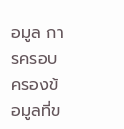อมูล การครอบครองข้อมูลที่ข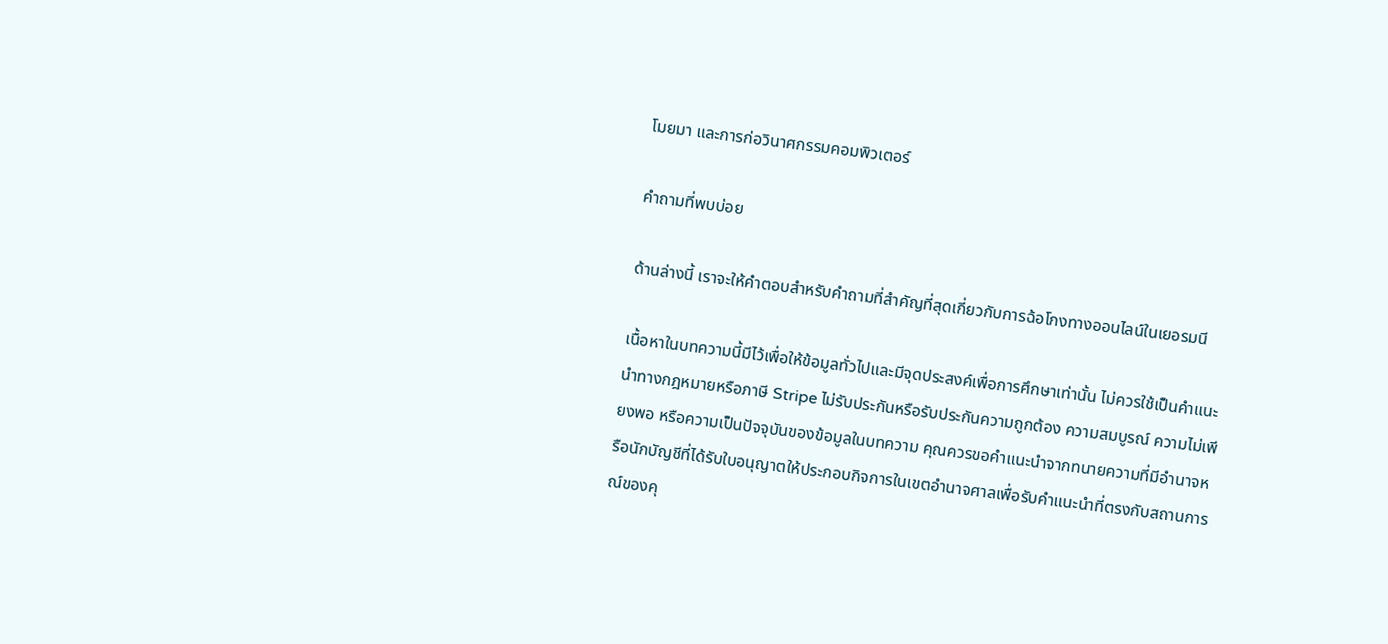โมยมา และการก่อวินาศกรรมคอมพิวเตอร์

คำถามที่พบบ่อย

ด้านล่างนี้ เราจะให้คำตอบสำหรับคำถามที่สำคัญที่สุดเกี่ยวกับการฉ้อโกงทางออนไลน์ในเยอรมนี

เนื้อหาในบทความนี้มีไว้เพื่อให้ข้อมูลทั่วไปและมีจุดประสงค์เพื่อการศึกษาเท่านั้น ไม่ควรใช้เป็นคําแนะนําทางกฎหมายหรือภาษี Stripe ไม่รับประกันหรือรับประกันความถูกต้อง ความสมบูรณ์ ความไม่เพียงพอ หรือความเป็นปัจจุบันของข้อมูลในบทความ คุณควรขอคําแนะนําจากทนายความที่มีอํานาจหรือนักบัญชีที่ได้รับใบอนุญาตให้ประกอบกิจการในเขตอํานาจศาลเพื่อรับคําแนะนําที่ตรงกับสถานการณ์ของคุ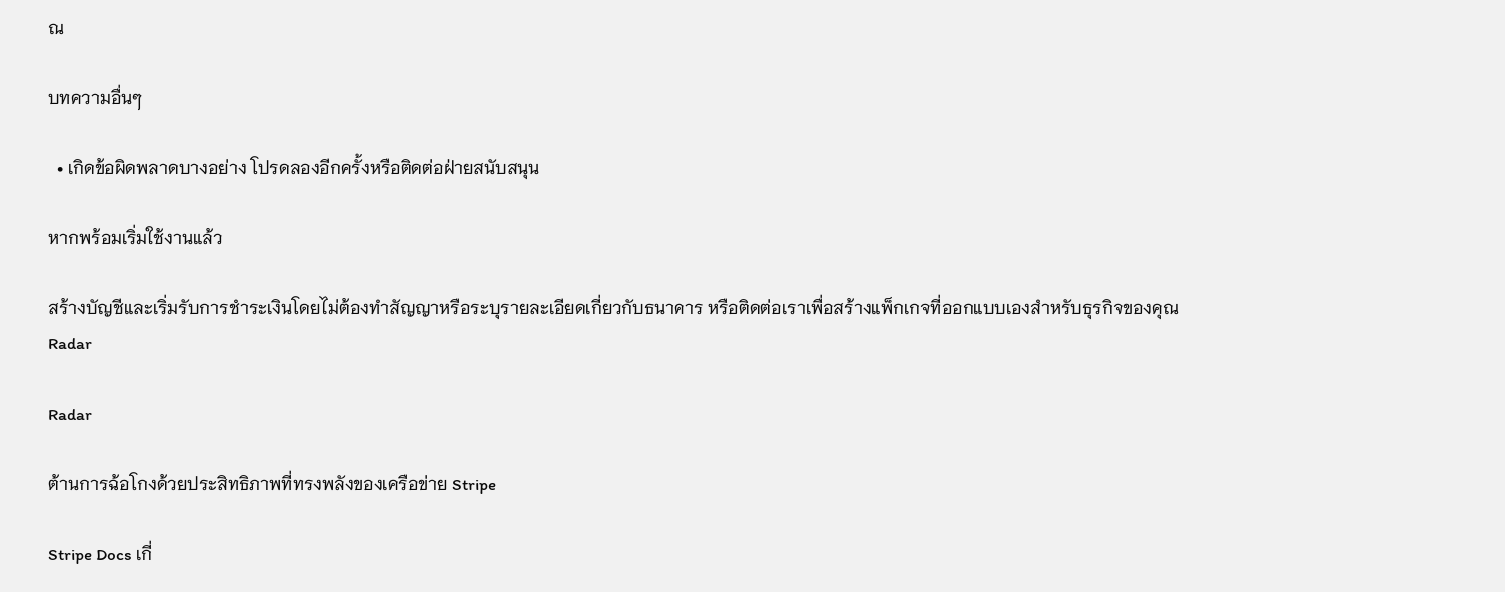ณ

บทความอื่นๆ

  • เกิดข้อผิดพลาดบางอย่าง โปรดลองอีกครั้งหรือติดต่อฝ่ายสนับสนุน

หากพร้อมเริ่มใช้งานแล้ว

สร้างบัญชีและเริ่มรับการชำระเงินโดยไม่ต้องทำสัญญาหรือระบุรายละเอียดเกี่ยวกับธนาคาร หรือติดต่อเราเพื่อสร้างแพ็กเกจที่ออกแบบเองสำหรับธุรกิจของคุณ
Radar

Radar

ต้านการฉ้อโกงด้วยประสิทธิภาพที่ทรงพลังของเครือข่าย Stripe

Stripe Docs เกี่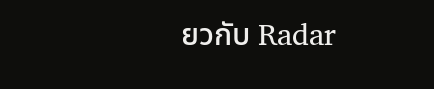ยวกับ Radar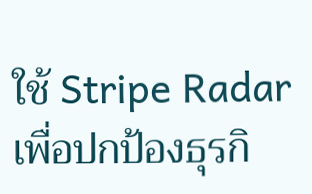ใช้ Stripe Radar เพื่อปกป้องธุรกิ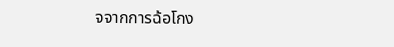จจากการฉ้อโกง